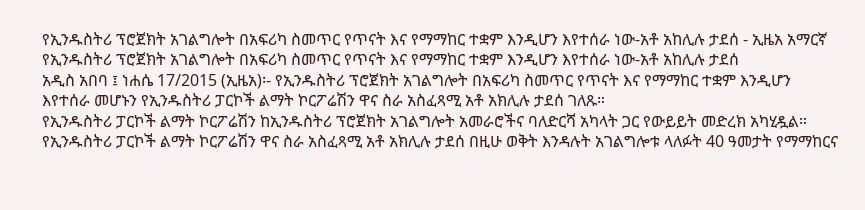የኢንዱስትሪ ፕሮጀክት አገልግሎት በአፍሪካ ስመጥር የጥናት እና የማማከር ተቋም እንዲሆን እየተሰራ ነው-አቶ አከሊሉ ታደሰ - ኢዜአ አማርኛ
የኢንዱስትሪ ፕሮጀክት አገልግሎት በአፍሪካ ስመጥር የጥናት እና የማማከር ተቋም እንዲሆን እየተሰራ ነው-አቶ አከሊሉ ታደሰ
አዲስ አበባ ፤ ነሐሴ 17/2015 (ኢዜአ)፡- የኢንዱስትሪ ፕሮጀክት አገልግሎት በአፍሪካ ስመጥር የጥናት እና የማማከር ተቋም እንዲሆን እየተሰራ መሆኑን የኢንዱስትሪ ፓርኮች ልማት ኮርፖሬሽን ዋና ስራ አስፈጻሚ አቶ አክሊሉ ታደሰ ገለጹ።
የኢንዱስትሪ ፓርኮች ልማት ኮርፖሬሽን ከኢንዱስትሪ ፕሮጀክት አገልግሎት አመራሮችና ባለድርሻ አካላት ጋር የውይይት መድረክ አካሂዷል።
የኢንዱስትሪ ፓርኮች ልማት ኮርፖሬሽን ዋና ስራ አስፈጻሚ አቶ አክሊሉ ታደሰ በዚሁ ወቅት እንዳሉት አገልግሎቱ ላለፉት 40 ዓመታት የማማከርና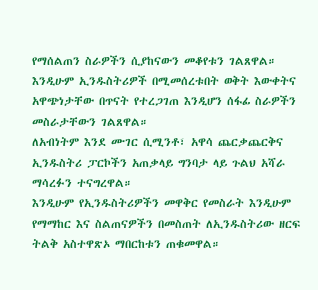የማሰልጠን ስራዎችን ሲያከናውን መቆየቱን ገልጸዋል።
እንዲሁም ኢንዱስትሪዎች በሚመሰረቱበት ወቅት እውቀትና አዋጭነታቸው በጥናት የተረጋገጠ እንዲሆን ሰፋፊ ስራዎችን መስራታቸውን ገልጸዋል።
ለአብነትም እንደ ሙገር ሲሚንቶ፣ አዋሳ ጨርቃጨርቅና ኢንዱስትሪ ፓርኮችን አጠቃላይ ግንባታ ላይ ጉልህ አሻራ ማሳረፉን ተናግረዋል።
እንዲሁም የኢንዱስትሪዎችን መዋቅር የመስራት እንዲሁም የማማከር እና ስልጠናዎችን በመስጠት ለኢንዱስትሪው ዘርፍ ትልቅ አስተዋጽኦ ማበርከቱን ጠቁመዋል።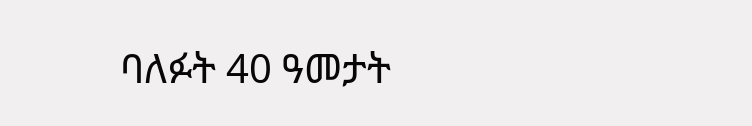ባለፉት 40 ዓመታት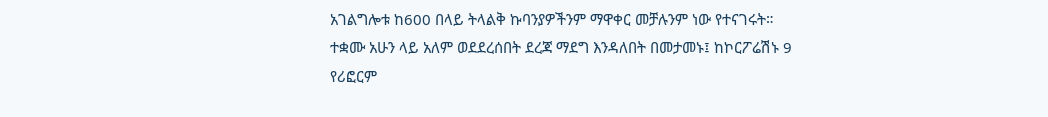አገልግሎቱ ከ600 በላይ ትላልቅ ኩባንያዎችንም ማዋቀር መቻሉንም ነው የተናገሩት።
ተቋሙ አሁን ላይ አለም ወደደረሰበት ደረጃ ማደግ እንዳለበት በመታመኑ፤ ከኮርፖሬሽኑ 9 የሪፎርም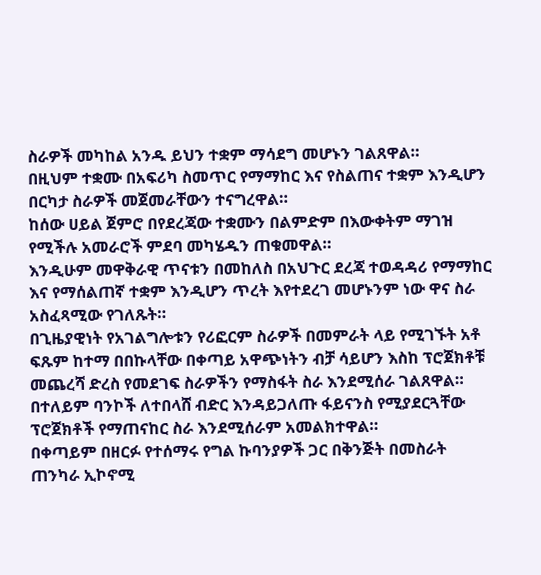ስራዎች መካከል አንዱ ይህን ተቋም ማሳደግ መሆኑን ገልጸዋል።
በዚህም ተቋሙ በአፍሪካ ስመጥር የማማከር እና የስልጠና ተቋም እንዲሆን በርካታ ስራዎች መጀመራቸውን ተናግረዋል።
ከሰው ሀይል ጀምሮ በየደረጃው ተቋሙን በልምድም በእውቀትም ማገዝ የሚችሉ አመራሮች ምደባ መካሄዱን ጠቁመዋል።
እንዲሁም መዋቅራዊ ጥናቱን በመከለስ በአህጉር ደረጃ ተወዳዳሪ የማማከር እና የማሰልጠኛ ተቋም እንዲሆን ጥረት እየተደረገ መሆኑንም ነው ዋና ስራ አስፈጻሚው የገለጹት።
በጊዜያዊነት የአገልግሎቱን የሪፎርም ስራዎች በመምራት ላይ የሚገኙት አቶ ፍጹም ከተማ በበኩላቸው በቀጣይ አዋጭነትን ብቻ ሳይሆን እስከ ፕሮጀክቶቹ መጨረሻ ድረስ የመደገፍ ስራዎችን የማስፋት ስራ እንደሚሰራ ገልጸዋል።
በተለይም ባንኮች ለተበላሸ ብድር እንዳይጋለጡ ፋይናንስ የሚያደርጓቸው ፕሮጀክቶች የማጠናከር ስራ እንደሚሰራም አመልክተዋል።
በቀጣይም በዘርፉ የተሰማሩ የግል ኩባንያዎች ጋር በቅንጅት በመስራት ጠንካራ ኢኮኖሚ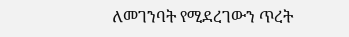ለመገንባት የሚደረገውን ጥረት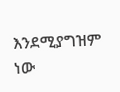እንደሚያግዝም ነው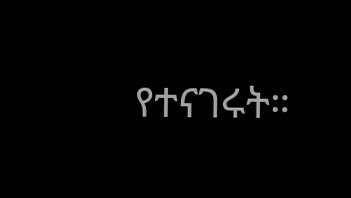የተናገሩት።